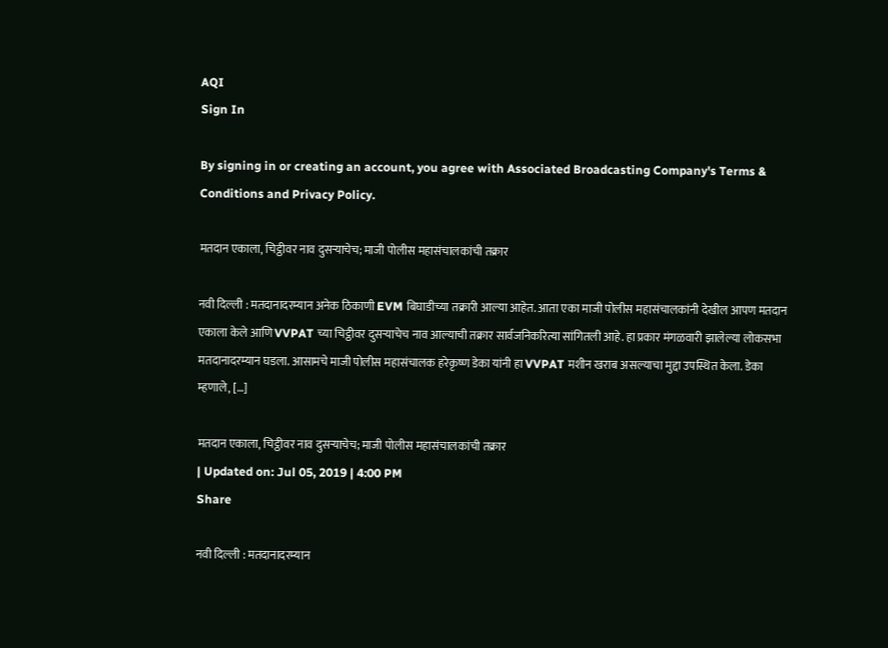AQI
Sign In

By signing in or creating an account, you agree with Associated Broadcasting Company's Terms & Conditions and Privacy Policy.

मतदान एकाला, चिट्ठीवर नाव दुसऱ्याचेच; माजी पोलीस महासंचालकांची तक्रार

नवी दिल्ली : मतदानादरम्यान अनेक ठिकाणी EVM बिघाडीच्या तक्रारी आल्या आहेत. आता एका माजी पोलीस महासंचालकांनी देखील आपण मतदान एकाला केले आणि VVPAT च्या चिट्ठीवर दुसऱ्याचेच नाव आल्याची तक्रार सार्वजनिकरित्या सांगितली आहे. हा प्रकार मंगळवारी झालेल्या लोकसभा मतदानादरम्यान घडला. आसामचे माजी पोलीस महासंचालक हरेकृष्ण डेका यांनी हा VVPAT मशीन खराब असल्याचा मुद्दा उपस्थित केला. डेका म्हणाले, […]

मतदान एकाला, चिट्ठीवर नाव दुसऱ्याचेच; माजी पोलीस महासंचालकांची तक्रार
| Updated on: Jul 05, 2019 | 4:00 PM
Share

नवी दिल्ली : मतदानादरम्यान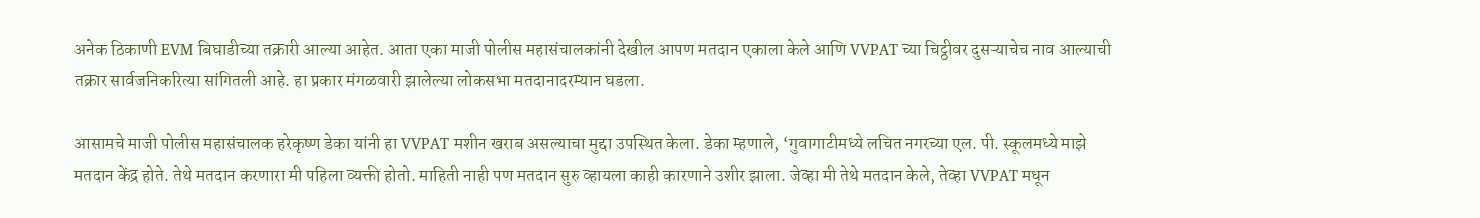अनेक ठिकाणी EVM बिघाडीच्या तक्रारी आल्या आहेत. आता एका माजी पोलीस महासंचालकांनी देखील आपण मतदान एकाला केले आणि VVPAT च्या चिट्ठीवर दुसऱ्याचेच नाव आल्याची तक्रार सार्वजनिकरित्या सांगितली आहे. हा प्रकार मंगळवारी झालेल्या लोकसभा मतदानादरम्यान घडला.

आसामचे माजी पोलीस महासंचालक हरेकृष्ण डेका यांनी हा VVPAT मशीन खराब असल्याचा मुद्दा उपस्थित केला. डेका म्हणाले, ‘गुवागाटीमध्ये लचित नगरच्या एल. पी. स्कूलमध्ये माझे मतदान केंद्र होते. तेथे मतदान करणारा मी पहिला व्यक्ती होतो. माहिती नाही पण मतदान सुरु व्हायला काही कारणाने उशीर झाला. जेव्हा मी तेथे मतदान केले, तेव्हा VVPAT मधून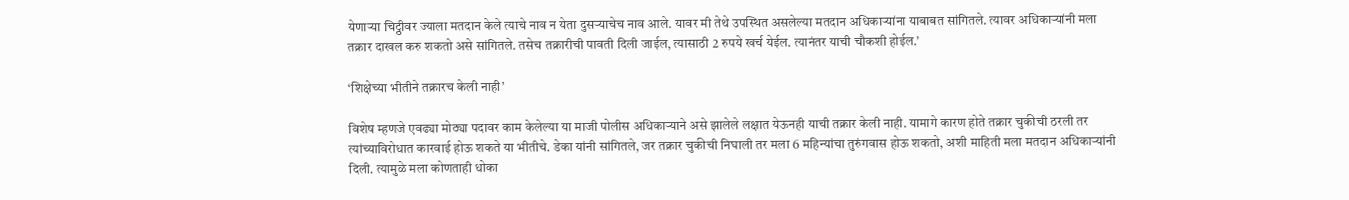येणाऱ्या चिट्ठीवर ज्याला मतदान केले त्याचे नाव न येता दुसऱ्याचेच नाव आले. यावर मी तेथे उपस्थित असलेल्या मतदान अधिकाऱ्यांना याबाबत सांगितले. त्यावर अधिकाऱ्यांनी मला तक्रार दाखल करु शकतो असे सांगितले. तसेच तक्रारीची पावती दिली जाईल, त्यासाठी 2 रुपये खर्च येईल. त्यानंतर याची चौकशी होईल.’

‘शिक्षेच्या भीतीने तक्रारच केली नाही’

विशेष म्हणजे एवढ्या मोठ्या पदावर काम केलेल्या या माजी पोलीस अधिकाऱ्याने असे झालेले लक्षात येऊनही याची तक्रार केली नाही. यामागे कारण होते तक्रार चुकीची ठरली तर त्यांच्याविरोधात कारवाई होऊ शकते या भीतीचे. डेका यांनी सांगितले, जर तक्रार चुकीची निघाली तर मला 6 महिन्यांचा तुरुंगवास होऊ शकतो, अशी माहिती मला मतदान अधिकाऱ्यांनी दिली. त्यामुळे मला कोणताही धोका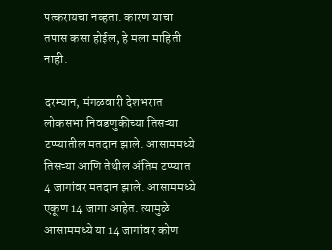पत्करायचा नव्हता. कारण याचा तपास कसा होईल, हे मला माहिती नाही.

दरम्यान, मंगळवारी देशभरात लोकसभा निवडणुकीच्या तिसऱ्या टप्प्यातील मतदान झाले. आसाममध्ये तिसऱ्या आणि तेथील अंतिम टप्प्यात 4 जागांवर मतदान झाले. आसाममध्ये एकूण 14 जागा आहेत. त्यामुळे आसाममध्ये या 14 जागांवर कोण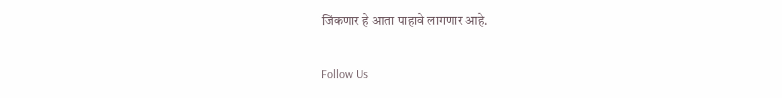जिंकणार हे आता पाहावे लागणार आहे.

Follow Us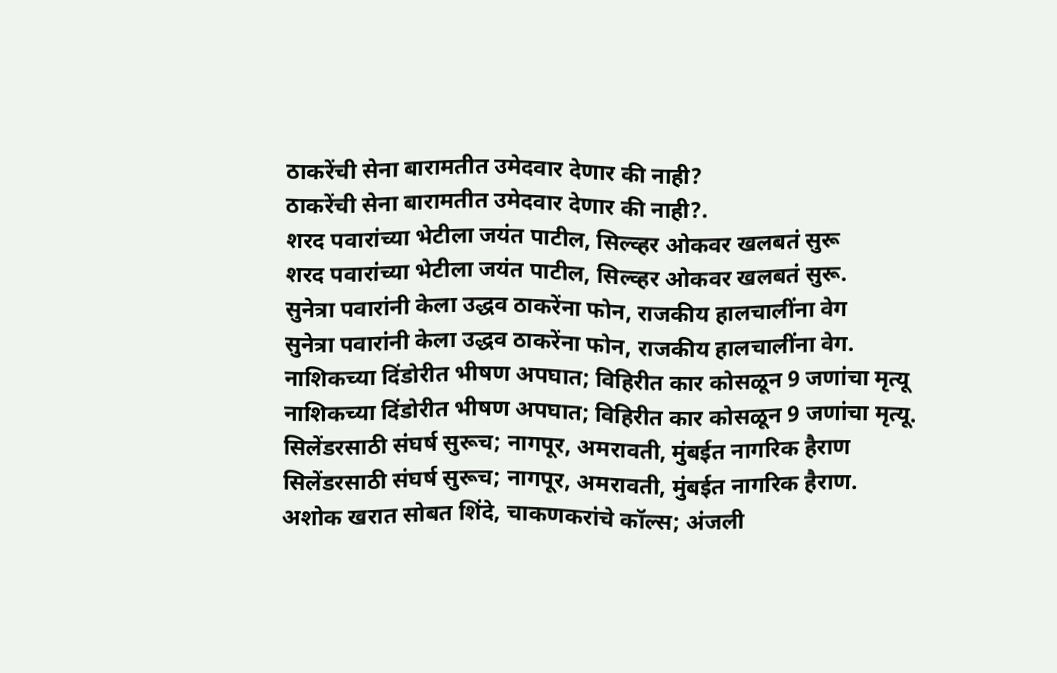ठाकरेंची सेना बारामतीत उमेदवार देणार की नाही?
ठाकरेंची सेना बारामतीत उमेदवार देणार की नाही?.
शरद पवारांच्या भेटीला जयंत पाटील, सिल्व्हर ओकवर खलबतं सुरू
शरद पवारांच्या भेटीला जयंत पाटील, सिल्व्हर ओकवर खलबतं सुरू.
सुनेत्रा पवारांनी केला उद्धव ठाकरेंना फोन, राजकीय हालचालींना वेग
सुनेत्रा पवारांनी केला उद्धव ठाकरेंना फोन, राजकीय हालचालींना वेग.
नाशिकच्या दिंडोरीत भीषण अपघात; विहिरीत कार कोसळून 9 जणांचा मृत्यू
नाशिकच्या दिंडोरीत भीषण अपघात; विहिरीत कार कोसळून 9 जणांचा मृत्यू.
सिलेंडरसाठी संघर्ष सुरूच; नागपूर, अमरावती, मुंबईत नागरिक हैराण
सिलेंडरसाठी संघर्ष सुरूच; नागपूर, अमरावती, मुंबईत नागरिक हैराण.
अशोक खरात सोबत शिंदे, चाकणकरांचे कॉल्स; अंजली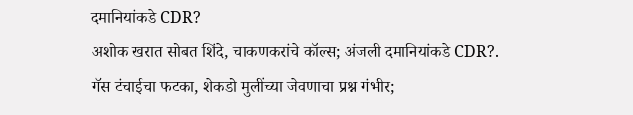दमानियांकडे CDR?
अशोक खरात सोबत शिंदे, चाकणकरांचे कॉल्स; अंजली दमानियांकडे CDR?.
गॅस टंचाईचा फटका, शेकडो मुलींच्या जेवणाचा प्रश्न गंभीर;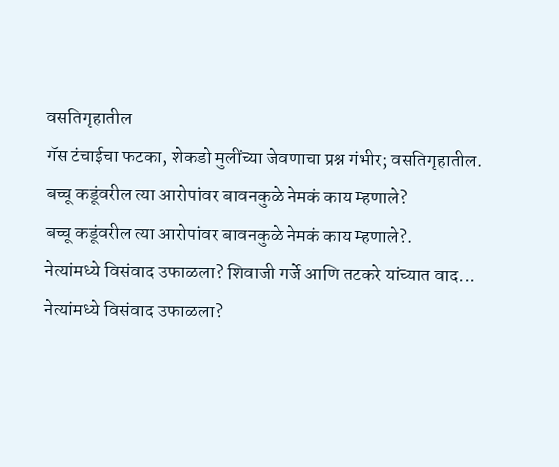वसतिगृहातील
गॅस टंचाईचा फटका, शेकडो मुलींच्या जेवणाचा प्रश्न गंभीर; वसतिगृहातील.
बच्चू कडूंवरील त्या आरोपांवर बावनकुळे नेमकं काय म्हणाले?
बच्चू कडूंवरील त्या आरोपांवर बावनकुळे नेमकं काय म्हणाले?.
नेत्यांमध्ये विसंवाद उफाळला? शिवाजी गर्जे आणि तटकरे यांच्यात वाद...
नेत्यांमध्ये विसंवाद उफाळला?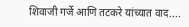शिवाजी गर्जे आणि तटकरे यांच्यात वाद....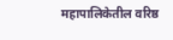महापालिकेतील वरिष्ठ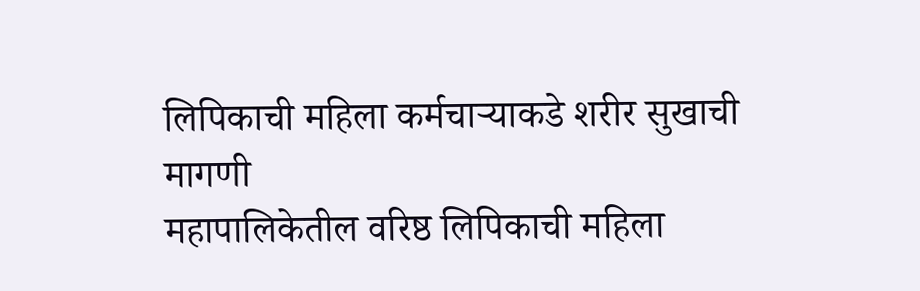लिपिकाची महिला कर्मचाऱ्याकडे शरीर सुखाची मागणी
महापालिकेतील वरिष्ठ लिपिकाची महिला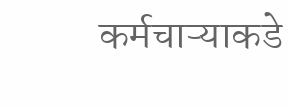कर्मचाऱ्याकडे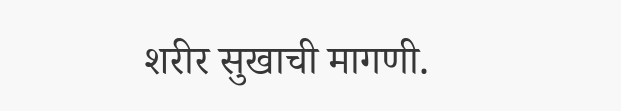शरीर सुखाची मागणी.